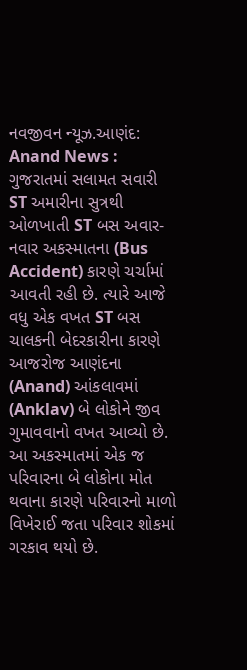નવજીવન ન્યૂઝ.આણંદ: Anand News : ગુજરાતમાં સલામત સવારી ST અમારીના સુત્રથી ઓળખાતી ST બસ અવાર-નવાર અકસ્માતના (Bus Accident) કારણે ચર્ચામાં આવતી રહી છે. ત્યારે આજે વધુ એક વખત ST બસ ચાલકની બેદરકારીના કારણે આજરોજ આણંદના (Anand) આંકલાવમાં (Anklav) બે લોકોને જીવ ગુમાવવાનો વખત આવ્યો છે. આ અકસ્માતમાં એક જ પરિવારના બે લોકોના મોત થવાના કારણે પરિવારનો માળો વિખેરાઈ જતા પરિવાર શોકમાં ગરકાવ થયો છે.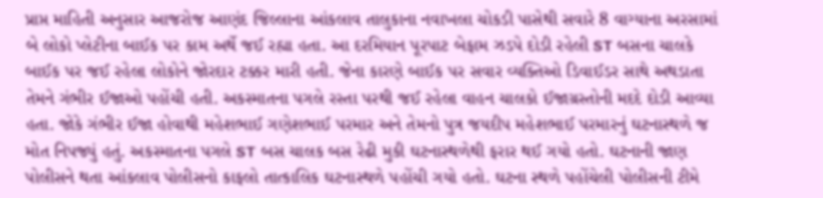પ્રાપ્ત માહિતી અનુસાર આજરોજ આણંદ જિલ્લાના આંકલાવ તાલુકાના નવાખલા ચોકડી પાસેથી સવારે 8 વાગ્યાના અરસામાં બે લોકો પ્લેટીના બાઈક પર કામ અર્થે જઈ રહ્યા હતા. આ દરમિયાન પૂરપાટ બેફામ ઝડપે દોડી રહેલી ST બસના ચાલકે બાઈક પર જઈ રહેલા લોકોને જોરદાર ટક્કર મારી હતી. જેના કારણે બાઈક પર સવાર વ્યક્તિઓ ડિવાઈડર સાથે અથડાતા તેમને ગંભીર ઈજાઓ પહોંચી હતી. અકસ્માતના પગલે રસ્તા પરથી જઈ રહેલા વાહન ચાલકો ઈજાગ્રસ્તોની મદદે દોડી આવ્યા હતા. જોકે ગંભીર ઈજા હોવાથી મહેશભાઈ ગણેશભાઈ પરમાર અને તેમનો પુત્ર જયદીપ મહેશભાઈ પરમારનું ઘટનાસ્થળે જ મોત નિપજ્યું હતું. અકસ્માતના પગલે ST બસ ચાલક બસ રેઢી મુકી ઘટનાસ્થળેથી ફરાર થઈ ગયો હતો. ઘટનાની જાણ પોલીસને થતા આંકલાવ પોલીસનો કાફલો તાત્કાલિક ઘટનાસ્થળે પહોંચી ગયો હતો. ઘટના સ્થળે પહોંચેલી પોલીસની ટીમે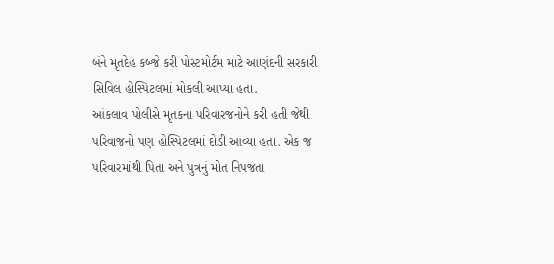બંને મૃતદેહ કબ્જે કરી પોસ્ટમોર્ટમ માટે આણંદની સરકારી સિવિલ હોસ્પિટલમાં મોકલી આપ્યા હતા.
આંકલાવ પોલીસે મૃતકના પરિવારજનોને કરી હતી જેથી પરિવાજનો પણ હોસ્પિટલમાં દોડી આવ્યા હતા. એક જ પરિવારમાંથી પિતા અને પુત્રનું મોત નિપજતા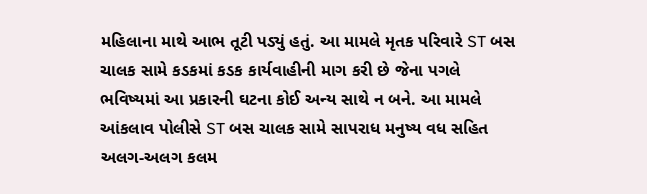મહિલાના માથે આભ તૂટી પડ્યું હતું. આ મામલે મૃતક પરિવારે ST બસ ચાલક સામે કડકમાં કડક કાર્યવાહીની માગ કરી છે જેના પગલે ભવિષ્યમાં આ પ્રકારની ઘટના કોઈ અન્ય સાથે ન બને. આ મામલે આંકલાવ પોલીસે ST બસ ચાલક સામે સાપરાધ મનુષ્ય વધ સહિત અલગ-અલગ કલમ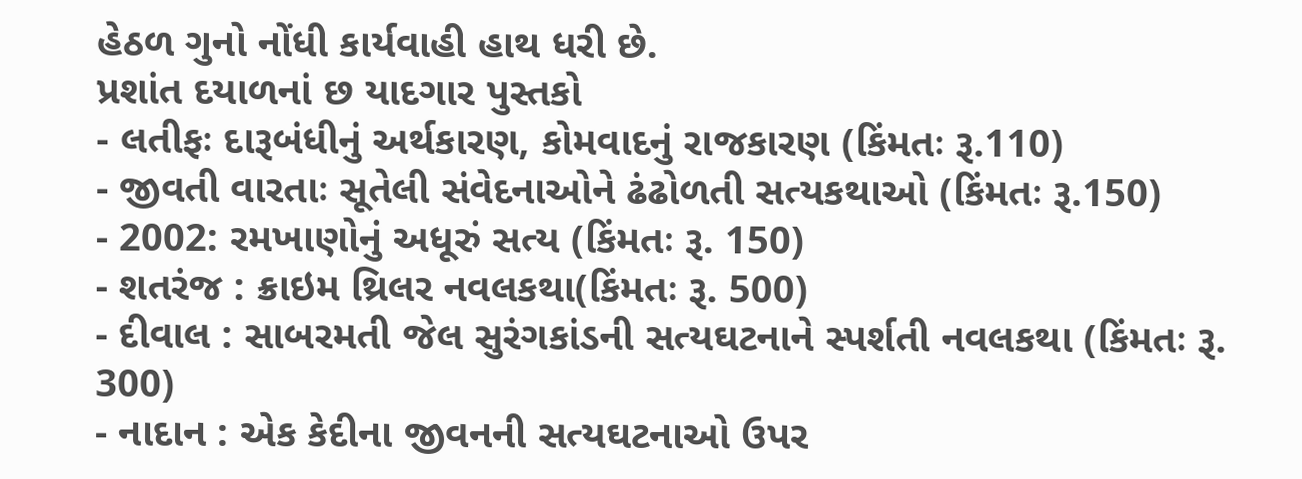હેઠળ ગુનો નોંધી કાર્યવાહી હાથ ધરી છે.
પ્રશાંત દયાળનાં છ યાદગાર પુસ્તકો
- લતીફઃ દારૂબંધીનું અર્થકારણ, કોમવાદનું રાજકારણ (કિંમતઃ રૂ.110)
- જીવતી વારતાઃ સૂતેલી સંવેદનાઓને ઢંઢોળતી સત્યકથાઓ (કિંમતઃ રૂ.150)
- 2002: રમખાણોનું અધૂરું સત્ય (કિંમતઃ રૂ. 150)
- શતરંજ : ક્રાઇમ થ્રિલર નવલકથા(કિંમતઃ રૂ. 500)
- દીવાલ : સાબરમતી જેલ સુરંગકાંડની સત્યઘટનાને સ્પર્શતી નવલકથા (કિંમતઃ રૂ. 300)
- નાદાન : એક કેદીના જીવનની સત્યઘટનાઓ ઉપર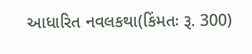આધારિત નવલકથા(કિંમતઃ રૂ. 300)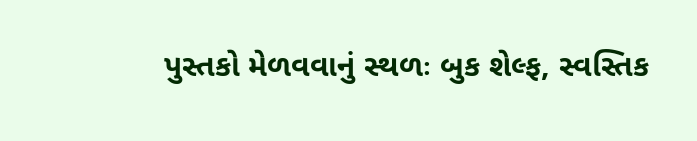પુસ્તકો મેળવવાનું સ્થળઃ બુક શેલ્ફ, સ્વસ્તિક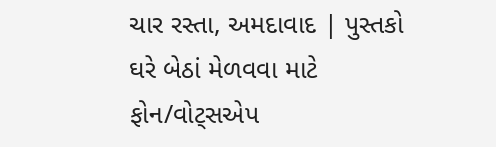ચાર રસ્તા, અમદાવાદ | પુસ્તકો ઘરે બેઠાં મેળવવા માટે ફોન/વોટ્સએપ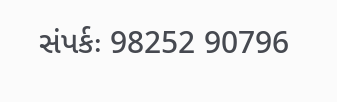સંપર્કઃ 98252 90796